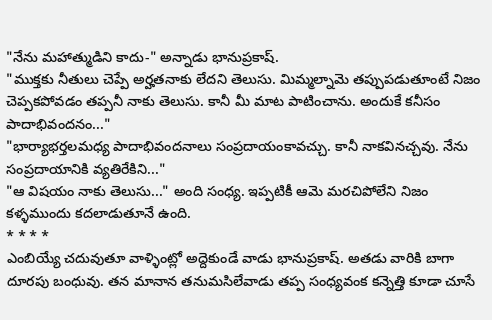"నేను మహాత్ముడిని కాదు-" అన్నాడు భానుప్రకాష్.
"ముక్తకు నీతులు చెప్పే అర్హతనాకు లేదని తెలుసు. మిమ్మల్నామె తప్పుపడుతూంటే నిజం చెప్పకపోవడం తప్పనీ నాకు తెలుసు. కానీ మీ మాట పాటించాను. అందుకే కనీసం పాదాభివందనం..."
"భార్యాభర్తలమధ్య పాదాభివందనాలు సంప్రదాయంకావచ్చు. కానీ నాకవినచ్చవు. నేను సంప్రదాయానికి వ్యతిరేకిని..."
"ఆ విషయం నాకు తెలుసు..." అంది సంధ్య. ఇప్పటికీ ఆమె మరచిపోలేని నిజం కళ్ళముందు కదలాడుతూనే ఉంది.
* * * *
ఎంబియ్యే చదువుతూ వాళ్ళింట్లో అద్దెకుండే వాడు భానుప్రకాష్. అతడు వారికి బాగా దూరపు బంధువు. తన మానాన తనుమసిలేవాడు తప్ప సంధ్యవంక కన్నెత్తి కూడా చూసే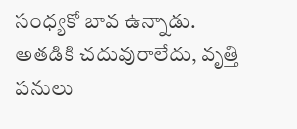సంధ్యకో బావ ఉన్నాడు. అతడికి చదువురాలేదు, వృత్తి పనులు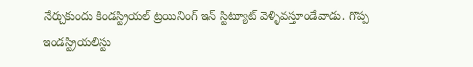నేర్చుకుందు కిండస్ట్రియల్ ట్రయినింగ్ ఇన్ స్టిట్యూట్ వెళ్ళివస్తూండేవాడు. గొప్ప ఇండస్ట్రియలిస్టు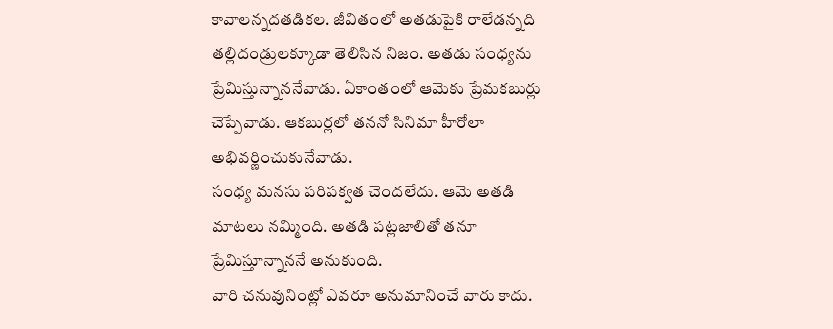కావాలన్నదతడికల. జీవితంలో అతడుపైకి రాలేడన్నది తల్లిదండ్రులక్కూడా తెలిసిన నిజం. అతడు సంధ్యను ప్రేమిస్తున్నాననేవాడు. ఏకాంతంలో ఆమెకు ప్రేమకబుర్లు చెప్పేవాడు. ఆకబుర్లలో తననో సినిమా హీరోలా అభివర్ణించుకునేవాడు.
సంధ్య మనసు పరిపక్వత చెందలేదు. ఆమె అతడి మాటలు నమ్మింది. అతడి పట్లజాలితో తనూ ప్రేమిస్తూన్నాననే అనుకుంది.
వారి చనువునింట్లో ఎవరూ అనుమానించే వారు కాదు.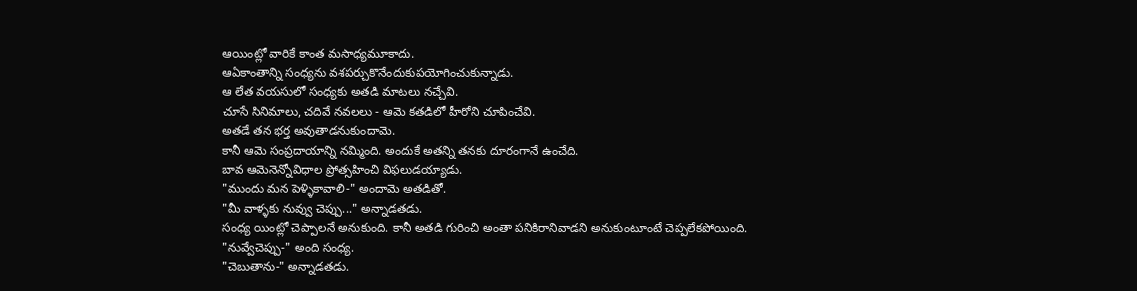ఆయింట్లో వారికే కాంత మసాధ్యమూకాదు.
ఆఏకాంతాన్ని సంధ్యను వశపర్చుకొనేందుకుపయోగించుకున్నాడు.
ఆ లేత వయసులో సంధ్యకు అతడి మాటలు నచ్చేవి.
చూసే సినిమాలు, చదివే నవలలు - ఆమె కతడిలో హీరోని చూపించేవి.
అతడే తన భర్త అవుతాడనుకుందామె.
కానీ ఆమె సంప్రదాయాన్ని నమ్మింది. అందుకే అతన్ని తనకు దూరంగానే ఉంచేది.
బావ ఆమెనెన్నోవిధాల ప్రోత్సహించి విఫలుడయ్యాడు.
"ముందు మన పెళ్ళికావాలి-" అందామె అతడితో.
"మీ వాళ్ళకు నువ్వు చెప్పు..." అన్నాడతడు.
సంధ్య యింట్లో చెప్పాలనే అనుకుంది. కానీ అతడి గురించి అంతా పనికిరానివాడని అనుకుంటూంటే చెప్పలేకపోయింది.
"నువ్వేచెప్పు-" అంది సంధ్య.
"చెబుతాను-" అన్నాడతడు.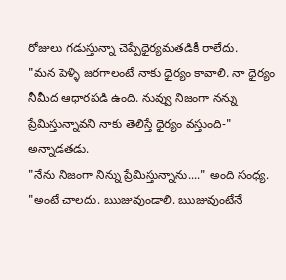రోజులు గడుస్తున్నా చెప్పేధైర్యమతడికీ రాలేదు.
"మన పెళ్ళి జరగాలంటే నాకు ధైర్యం కావాలి. నా ధైర్యం నీమీద ఆధారపడి ఉంది. నువ్వు నిజంగా నన్ను ప్రేమిస్తున్నావని నాకు తెలిస్తే ధైర్యం వస్తుంది-" అన్నాడతడు.
"నేను నిజంగా నిన్ను ప్రేమిస్తున్నాను...." అంది సంధ్య.
"అంటే చాలదు. ఋజువుండాలి. ఋజువుంటేనే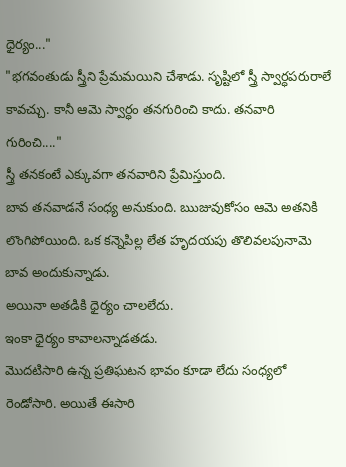ధైర్యం..."
"భగవంతుడు స్త్రీని ప్రేమమయిని చేశాడు. సృష్టిలో స్త్రీ స్వార్ధపరురాలే కావచ్చు. కానీ ఆమె స్వార్ధం తనగురించి కాదు. తనవారి గురించి...."
స్త్రీ తనకంటే ఎక్కువగా తనవారిని ప్రేమిస్తుంది.
బావ తనవాడనే సంధ్య అనుకుంది. ఋజువుకోసం ఆమె అతనికి లొంగిపోయింది. ఒక కన్నెపిల్ల లేత హృదయపు తొలివలపునామె బావ అందుకున్నాడు.
అయినా అతడికి ధైర్యం చాలలేదు.
ఇంకా ధైర్యం కావాలన్నాడతడు.
మొదటిసారి ఉన్న ప్రతిఘటన భావం కూడా లేదు సంధ్యలో రెండోసారి. అయితే ఈసారి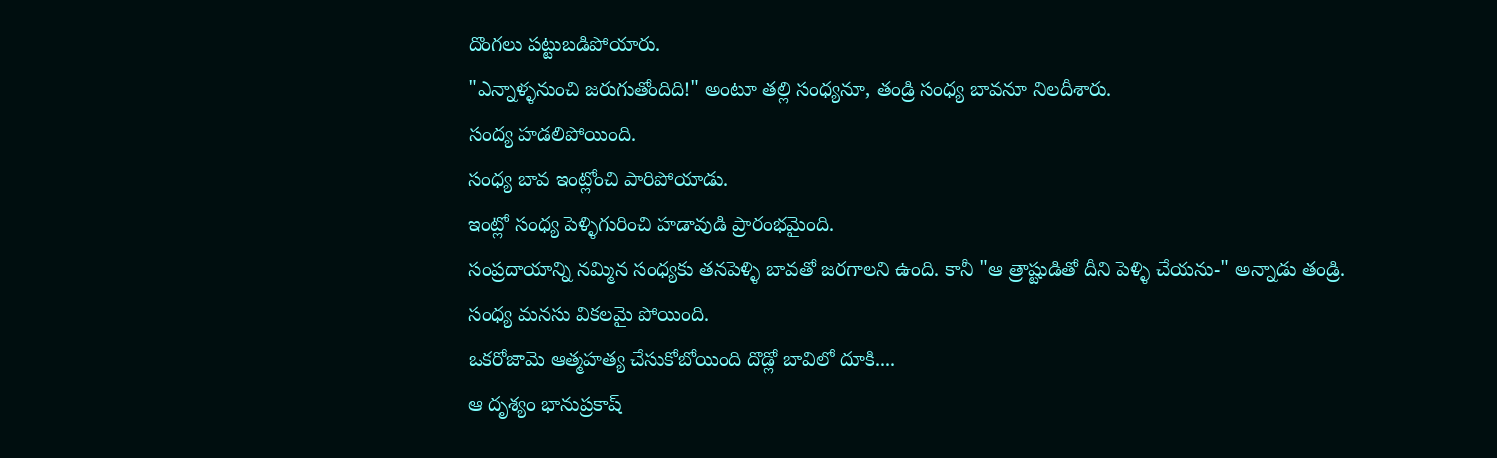దొంగలు పట్టుబడిపోయారు.
"ఎన్నాళ్ళనుంచి జరుగుతోందిది!" అంటూ తల్లి సంధ్యనూ, తండ్రి సంధ్య బావనూ నిలదీశారు.
సంద్య హడలిపోయింది.
సంధ్య బావ ఇంట్లోంచి పారిపోయాడు.
ఇంట్లో సంధ్య పెళ్ళిగురించి హడావుడి ప్రారంభమైంది.
సంప్రదాయాన్ని నమ్మిన సంధ్యకు తనపెళ్ళి బావతో జరగాలని ఉంది. కానీ "ఆ త్రాష్టుడితో దీని పెళ్ళి చేయను-" అన్నాడు తండ్రి.
సంధ్య మనసు వికలమై పోయింది.
ఒకరోజామె ఆత్మహత్య చేసుకోబోయింది దొడ్లో బావిలో దూకి....
ఆ దృశ్యం భానుప్రకాష్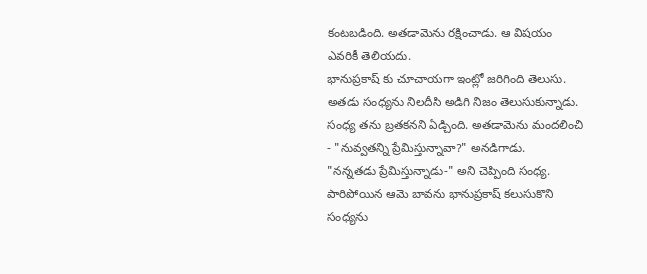కంటబడింది. అతడామెను రక్షించాడు. ఆ విషయం ఎవరికీ తెలియదు.
భానుప్రకాష్ కు చూచాయగా ఇంట్లో జరిగింది తెలుసు. అతడు సంధ్యను నిలదీసి అడిగి నిజం తెలుసుకున్నాడు.
సంధ్య తను బ్రతకనని ఏడ్చింది. అతడామెను మందలించి - "నువ్వతన్ని ప్రేమిస్తున్నావా?" అనడిగాడు.
"నన్నతడు ప్రేమిస్తున్నాడు-" అని చెప్పింది సంధ్య.
పారిపోయిన ఆమె బావను భానుప్రకాష్ కలుసుకొని సంధ్యను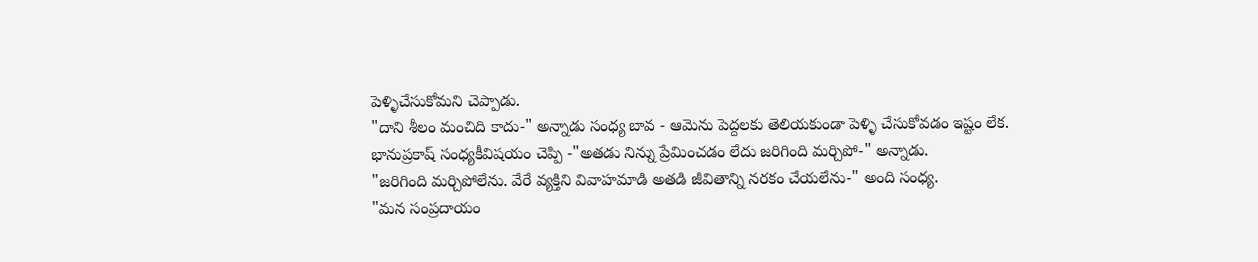పెళ్ళిచేసుకోమని చెప్పాడు.
"దాని శీలం మంచిది కాదు-" అన్నాడు సంధ్య బావ - ఆమెను పెద్దలకు తెలియకుండా పెళ్ళి చేసుకోవడం ఇష్టం లేక.
భానుప్రకాష్ సంధ్యకీవిషయం చెప్పి -"అతడు నిన్ను ప్రేమించడం లేదు జరిగింది మర్చిపో-" అన్నాడు.
"జరిగింది మర్చిపోలేను. వేరే వ్యక్తిని వివాహమాడి అతడి జీవితాన్ని నరకం చేయలేను-" అంది సంధ్య.
"మన సంప్రదాయం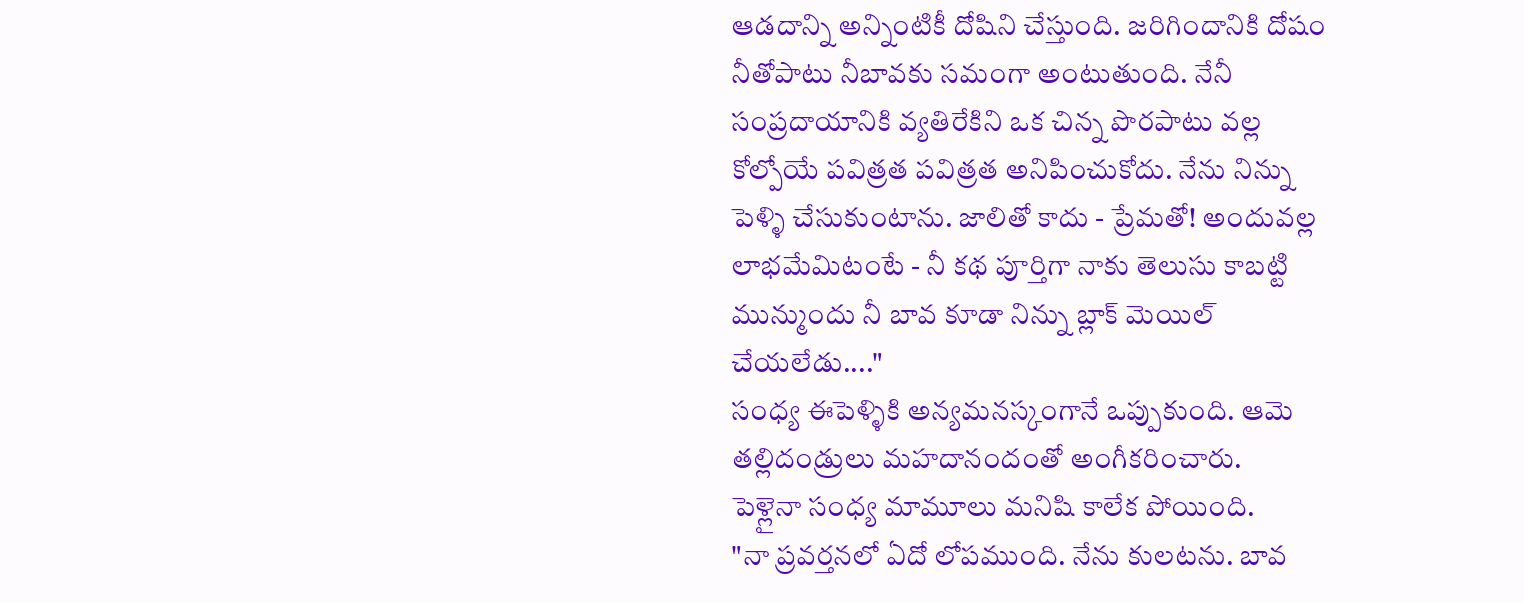ఆడదాన్ని అన్నింటికీ దోషిని చేస్తుంది. జరిగిందానికి దోషం నీతోపాటు నీబావకు సమంగా అంటుతుంది. నేనీ సంప్రదాయానికి వ్యతిరేకిని ఒక చిన్న పొరపాటు వల్ల కోల్పోయే పవిత్రత పవిత్రత అనిపించుకోదు. నేను నిన్ను పెళ్ళి చేసుకుంటాను. జాలితో కాదు - ప్రేమతో! అందువల్ల లాభమేమిటంటే - నీ కథ పూర్తిగా నాకు తెలుసు కాబట్టి మున్ముందు నీ బావ కూడా నిన్ను బ్లాక్ మెయిల్ చేయలేడు...."
సంధ్య ఈపెళ్ళికి అన్యమనస్కంగానే ఒప్పుకుంది. ఆమె తల్లిదండ్రులు మహదానందంతో అంగీకరించారు.
పెళ్లైనా సంధ్య మామూలు మనిషి కాలేక పోయింది.
"నా ప్రవర్తనలో ఏదో లోపముంది. నేను కులటను. బావ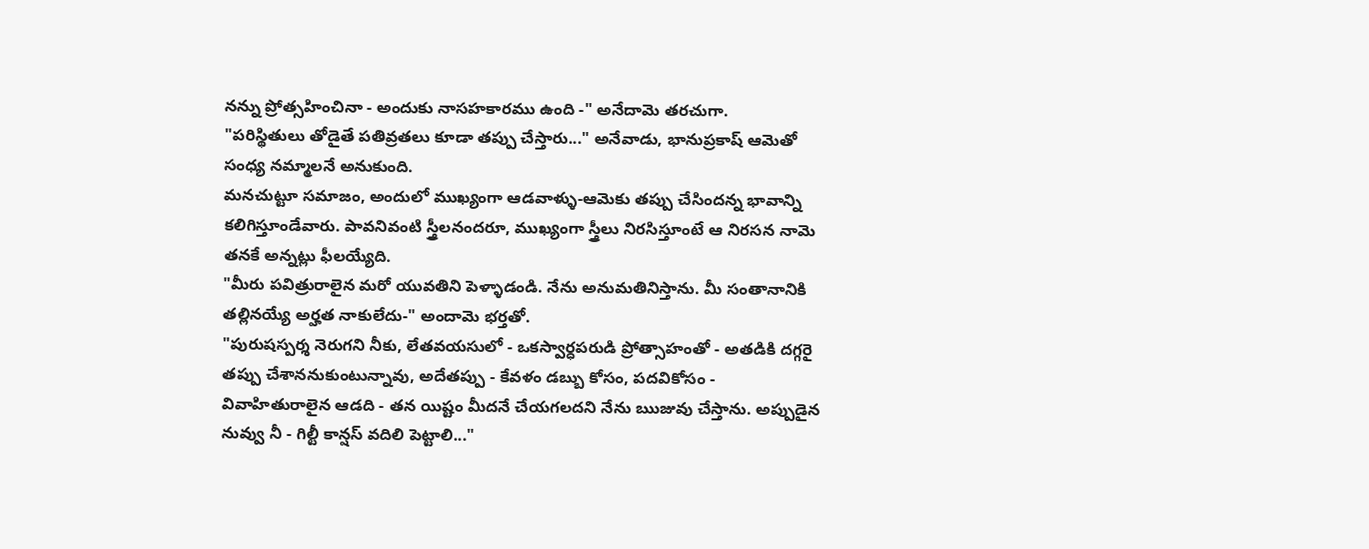నన్ను ప్రోత్సహించినా - అందుకు నాసహకారము ఉంది -" అనేదామె తరచుగా.
"పరిస్థితులు తోడైతే పతివ్రతలు కూడా తప్పు చేస్తారు..." అనేవాడు, భానుప్రకాష్ ఆమెతో
సంధ్య నమ్మాలనే అనుకుంది.
మనచుట్టూ సమాజం, అందులో ముఖ్యంగా ఆడవాళ్ళు-ఆమెకు తప్పు చేసిందన్న భావాన్ని కలిగిస్తూండేవారు. పావనివంటి స్త్రీలనందరూ, ముఖ్యంగా స్త్రీలు నిరసిస్తూంటే ఆ నిరసన నామె తనకే అన్నట్లు ఫీలయ్యేది.
"మీరు పవిత్రురాలైన మరో యువతిని పెళ్ళాడండి. నేను అనుమతినిస్తాను. మీ సంతానానికి తల్లినయ్యే అర్హత నాకులేదు-" అందామె భర్తతో.
"పురుషస్పర్శ నెరుగని నీకు, లేతవయసులో - ఒకస్వార్ధపరుడి ప్రోత్సాహంతో - అతడికి దగ్గరై తప్పు చేశాననుకుంటున్నావు, అదేతప్పు - కేవళం డబ్బు కోసం, పదవికోసం - వివాహితురాలైన ఆడది - తన యిష్టం మీదనే చేయగలదని నేను ఋజువు చేస్తాను. అప్పుడైన నువ్వు నీ - గిల్టీ కాన్షస్ వదిలి పెట్టాలి..."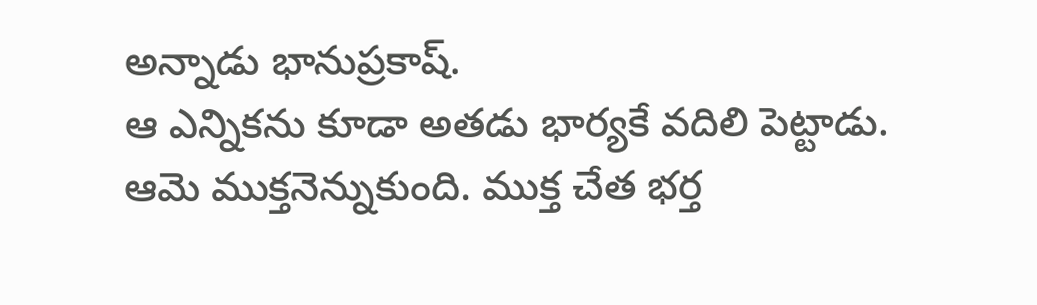అన్నాడు భానుప్రకాష్.
ఆ ఎన్నికను కూడా అతడు భార్యకే వదిలి పెట్టాడు.
ఆమె ముక్తనెన్నుకుంది. ముక్త చేత భర్త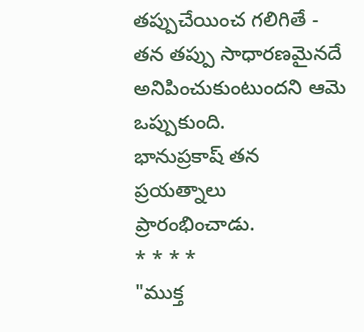తప్పుచేయించ గలిగితే - తన తప్పు సాధారణమైనదే అనిపించుకుంటుందని ఆమె ఒప్పుకుంది.
భానుప్రకాష్ తన ప్రయత్నాలు ప్రారంభించాడు.
* * * *
"ముక్త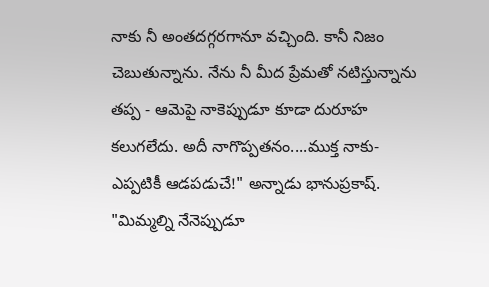నాకు నీ అంతదగ్గరగానూ వచ్చింది. కానీ నిజం చెబుతున్నాను. నేను నీ మీద ప్రేమతో నటిస్తున్నాను తప్ప - ఆమెపై నాకెప్పుడూ కూడా దురూహ కలుగలేదు. అదీ నాగొప్పతనం....ముక్త నాకు-ఎప్పటికీ ఆడపడుచే!" అన్నాడు భానుప్రకాష్.
"మిమ్మల్ని నేనెప్పుడూ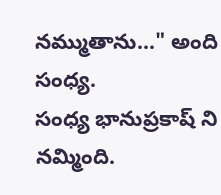నమ్ముతాను..." అంది సంధ్య.
సంధ్య భానుప్రకాష్ ని నమ్మింది.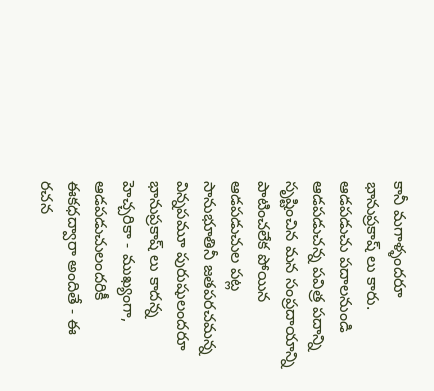కానీ మగాళ్ళందరూ భానుప్రకాష్ లు కారు.
ఆడపడుచు పదాలనుండి ఆడపడుచన్న పవిత్ర పదాన్ని సృష్టించిన మన సంప్రదాయాన్ని పాటించలేక పోయిన ఆడపడుచుల పట్ల సానుభూతినీ జతపరచమన్న విన్నపమూ పురుషులందరూ భానుప్రకాష్ లు కాదన్న హెచ్చరికా - ముఖ్యంగా, ఆడపడుచులందరికీ ఈకధద్వారా అందితే - ఈ రచన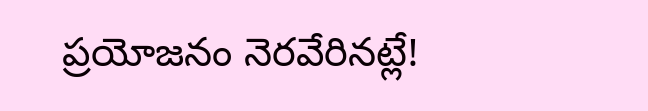ప్రయోజనం నెరవేరినట్లే!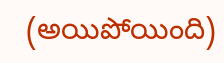(అయిపోయింది)